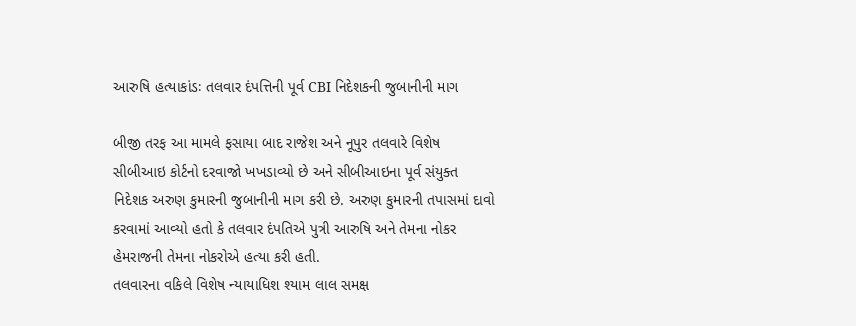આરુષિ હત્યાકાંડઃ તલવાર દંપત્તિની પૂર્વ CBI નિદેશકની જુબાનીની માગ

બીજી તરફ આ મામલે ફસાયા બાદ રાજેશ અને નૂપુર તલવારે વિશેષ સીબીઆઇ કોર્ટનો દરવાજો ખખડાવ્યો છે અને સીબીઆઇના પૂર્વ સંયુક્ત નિદેશક અરુણ કુમારની જુબાનીની માગ કરી છે. અરુણ કુમારની તપાસમાં દાવો કરવામાં આવ્યો હતો કે તલવાર દંપતિએ પુત્રી આરુષિ અને તેમના નોકર હેમરાજની તેમના નોકરોએ હત્યા કરી હતી.
તલવારના વકિલે વિશેષ ન્યાયાધિશ શ્યામ લાલ સમક્ષ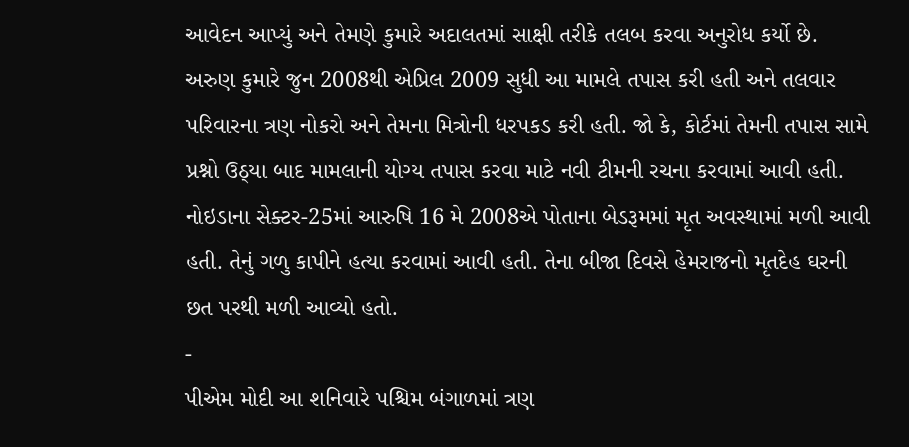આવેદન આપ્યું અને તેમણે કુમારે અદાલતમાં સાક્ષી તરીકે તલબ કરવા અનુરોધ કર્યો છે. અરુણ કુમારે જુન 2008થી એપ્રિલ 2009 સુધી આ મામલે તપાસ કરી હતી અને તલવાર પરિવારના ત્રણ નોકરો અને તેમના મિત્રોની ધરપકડ કરી હતી. જો કે, કોર્ટમાં તેમની તપાસ સામે પ્રશ્નો ઉઠ્યા બાદ મામલાની યોગ્ય તપાસ કરવા માટે નવી ટીમની રચના કરવામાં આવી હતી. નોઇડાના સેક્ટર-25માં આરુષિ 16 મે 2008એ પોતાના બેડરૂમમાં મૃત અવસ્થામાં મળી આવી હતી. તેનું ગળુ કાપીને હત્યા કરવામાં આવી હતી. તેના બીજા દિવસે હેમરાજનો મૃતદેહ ઘરની છત પરથી મળી આવ્યો હતો.
-
પીએમ મોદી આ શનિવારે પશ્ચિમ બંગાળમાં ત્રણ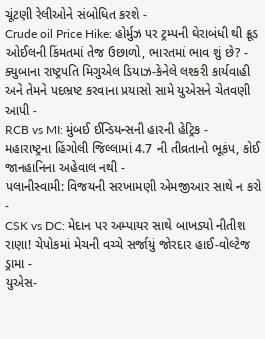ચૂંટણી રેલીઓને સંબોધિત કરશે -
Crude oil Price Hike: હોર્મુઝ પર ટ્રમ્પની ઘેરાબંધી થી ક્રૂડ ઓઈલની કિંમતમાં તેજ ઉછાળો, ભારતમાં ભાવ શું છે? -
ક્યુબાના રાષ્ટ્રપતિ મિગુએલ ડિયાઝ-કેનેલે લશ્કરી કાર્યવાહી અને તેમને પદભ્રષ્ટ કરવાના પ્રયાસો સામે યુએસને ચેતવણી આપી -
RCB vs MI: મુંબઈ ઈન્ડિયન્સની હારની હેટ્રિક -
મહારાષ્ટ્રના હિંગોલી જિલ્લામાં 4.7 ની તીવ્રતાનો ભૂકંપ, કોઈ જાનહાનિના અહેવાલ નથી -
પલાનીસ્વામી: વિજયની સરખામણી એમજીઆર સાથે ન કરો -
CSK vs DC: મેદાન પર અમ્પાયર સાથે બાખડ્યો નીતીશ રાણા! ચેપોકમાં મેચની વચ્ચે સર્જાયું જોરદાર હાઈ-વોલ્ટેજ ડ્રામા -
યુએસ-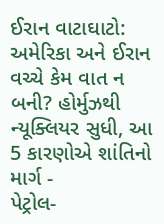ઈરાન વાટાઘાટો: અમેરિકા અને ઈરાન વચ્ચે કેમ વાત ન બની? હોર્મુઝથી ન્યૂક્લિયર સુધી, આ 5 કારણોએ શાંતિનો માર્ગ -
પેટ્રોલ-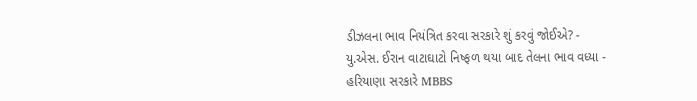ડીઝલના ભાવ નિયંત્રિત કરવા સરકારે શું કરવું જોઈએ? -
યુ.એસ. ઈરાન વાટાઘાટો નિષ્ફળ થયા બાદ તેલના ભાવ વધ્યા -
હરિયાણા સરકારે MBBS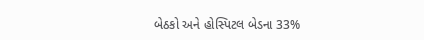બેઠકો અને હોસ્પિટલ બેડના 33%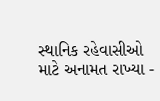સ્થાનિક રહેવાસીઓ માટે અનામત રાખ્યા -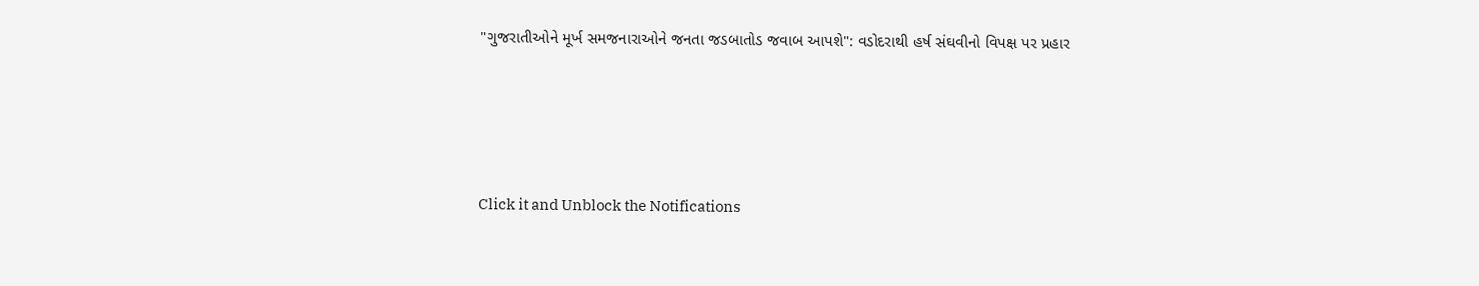"ગુજરાતીઓને મૂર્ખ સમજનારાઓને જનતા જડબાતોડ જવાબ આપશે": વડોદરાથી હર્ષ સંઘવીનો વિપક્ષ પર પ્રહાર




Click it and Unblock the Notifications